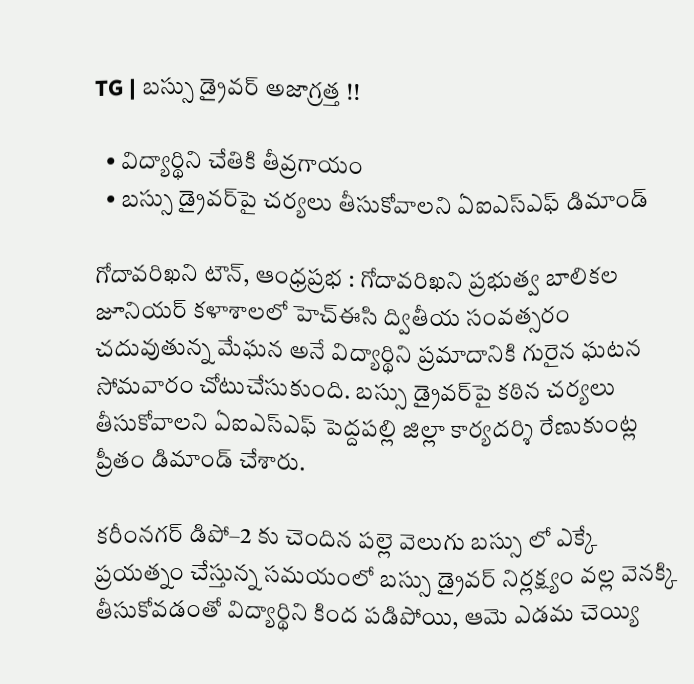TG | బస్సు డ్రైవర్ అజాగ్రత్త !!

  • విద్యార్థిని చేతికి తీవ్రగాయం
  • బస్సు డ్రైవర్‌పై చర్యలు తీసుకోవాలని ఏఐఎస్ఎఫ్ డిమాండ్

గోదావరిఖని టౌన్, ఆంధ్రప్రభ : గోదావరిఖని ప్రభుత్వ బాలికల జూనియర్ కళాశాలలో హెచ్ఈసి ద్వితీయ సంవత్సరం చదువుతున్న మేఘన అనే విద్యార్థిని ప్రమాదానికి గురైన ఘటన సోమవారం చోటుచేసుకుంది. బస్సు డ్రైవర్‌పై కఠిన చర్యలు తీసుకోవాలని ఏఐఎస్ఎఫ్ పెద్దపల్లి జిల్లా కార్యదర్శి రేణుకుంట్ల ప్రీతం డిమాండ్ చేశారు.

కరీంనగర్ డిపో–2 కు చెందిన పల్లె వెలుగు బస్సు లో ఎక్కే ప్రయత్నం చేస్తున్న సమయంలో బస్సు డ్రైవర్ నిర్లక్ష్యం వల్ల వెనక్కి తీసుకోవడంతో విద్యార్థిని కింద పడిపోయి, ఆమె ఎడమ చెయ్యి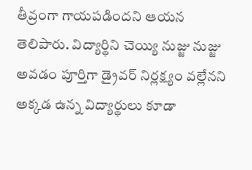తీవ్రంగా గాయపడిందని ఆయన తెలిపారు. విద్యార్థిని చెయ్యి నుజ్జు నుజ్జు అవడం పూర్తిగా డ్రైవర్ నిర్లక్ష్యం వల్లేనని అక్కడ ఉన్న విద్యార్థులు కూడా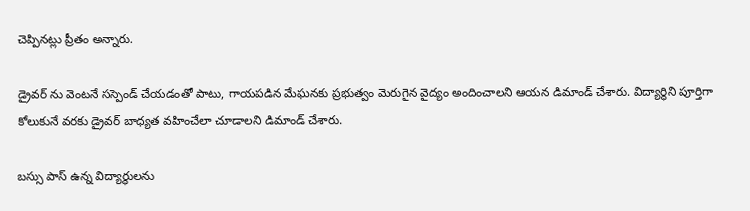చెప్పినట్లు ప్రీతం అన్నారు.

డ్రైవర్ ను వెంటనే సస్పెండ్ చేయడంతో పాటు, గాయపడిన మేఘనకు ప్రభుత్వం మెరుగైన వైద్యం అందించాలని ఆయన డిమాండ్ చేశారు. విద్యార్థిని పూర్తిగా కోలుకునే వరకు డ్రైవర్ బాధ్యత వహించేలా చూడాలని డిమాండ్ చేశారు.

బస్సు పాస్ ఉన్న విద్యార్థులను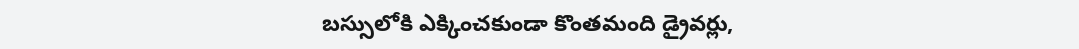బస్సులోకి ఎక్కించకుండా కొంతమంది డ్రైవర్లు,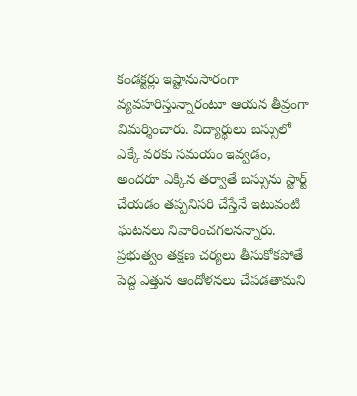కండక్టర్లు ఇష్టానుసారంగా వ్యవహరిస్తున్నారంటూ ఆయన తీవ్రంగా విమర్శించారు. విద్యార్థులు బస్సులో ఎక్కే వరకు సమయం ఇవ్వడం, అందరూ ఎక్కిన తర్వాతే బస్సును స్టార్ట్ చేయడం తప్పనిసరి చేస్తేనే ఇటువంటి ఘటనలు నివారించగలనన్నారు. ప్రభుత్వం తక్షణ చర్యలు తీసుకోకపోతే పెద్ద ఎత్తున ఆందోళనలు చేపడతామని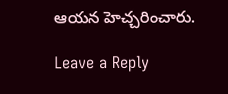ఆయన హెచ్చరించారు.

Leave a Reply